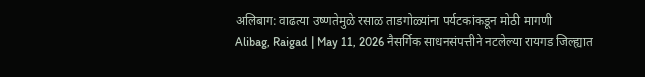अलिबाग: वाढत्या उष्णतेमुळे रसाळ ताडगोळ्यांना पर्यटकांकडून मोठी मागणी
Alibag, Raigad | May 11, 2026 नैसर्गिक साधनसंपत्तीने नटलेल्या रायगड जिल्ह्यात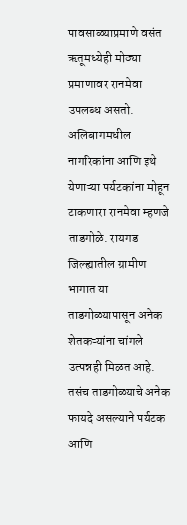पावसाळ्याप्रमाणे वसंत ऋतूमध्येही मोठ्या प्रमाणावर रानमेवा उपलब्ध असतो. अलिबागमधील नागरिकांना आणि इथे येणाऱ्या पर्यटकांना मोहून टाकणारा रानमेवा म्हणजे ताडगोळे. रायगड जिल्ह्यातील ग्रामीण भागात या ताडगोळ्यापासून अनेक शेतकऱ्यांना चांगले उत्पन्नही मिळत आहे. तसंच ताडगोळ्याचे अनेक फायदे असल्याने पर्यटक आणि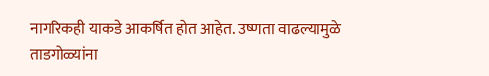नागरिकही याकडे आकर्षित होत आहेत. उष्णता वाढल्यामुळे ताडगोळ्यांना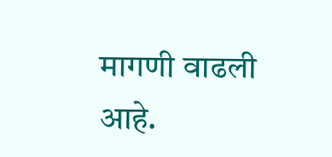मागणी वाढली आहे.